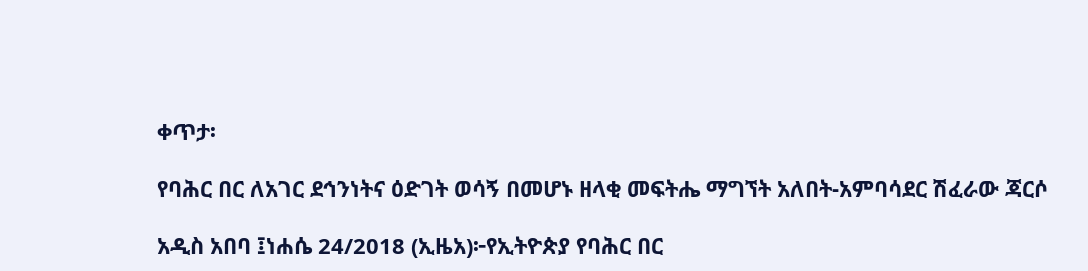ቀጥታ፡

የባሕር በር ለአገር ደኅንነትና ዕድገት ወሳኝ በመሆኑ ዘላቂ መፍትሔ ማግኘት አለበት-አምባሳደር ሽፈራው ጃርሶ

አዲስ አበባ ፤ነሐሴ 24/2018 (ኢዜአ)፦የኢትዮጵያ የባሕር በር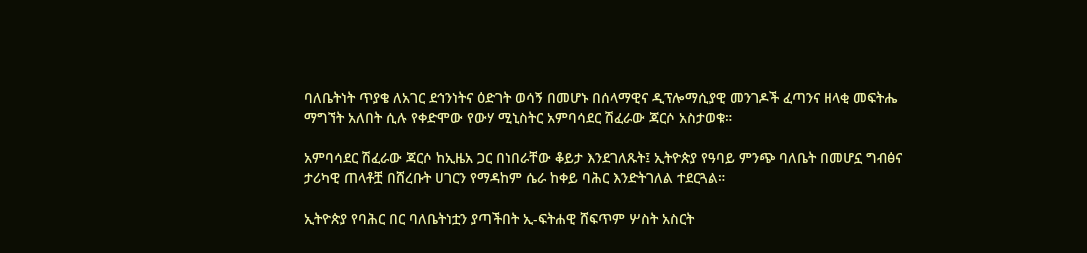ባለቤትነት ጥያቄ ለአገር ደኅንነትና ዕድገት ወሳኝ በመሆኑ በሰላማዊና ዲፕሎማሲያዊ መንገዶች ፈጣንና ዘላቂ መፍትሔ ማግኘት አለበት ሲሉ የቀድሞው የውሃ ሚኒስትር አምባሳደር ሽፈራው ጃርሶ አስታወቁ።

አምባሳደር ሽፈራው ጃርሶ ከኢዜአ ጋር በነበራቸው ቆይታ እንደገለጹት፤ ኢትዮጵያ የዓባይ ምንጭ ባለቤት በመሆኗ ግብፅና ታሪካዊ ጠላቶቿ በሸረቡት ሀገርን የማዳከም ሴራ ከቀይ ባሕር እንድትገለል ተደርጓል።

ኢትዮጵያ የባሕር በር ባለቤትነቷን ያጣችበት ኢ-ፍትሐዊ ሸፍጥም ሦስት አስርት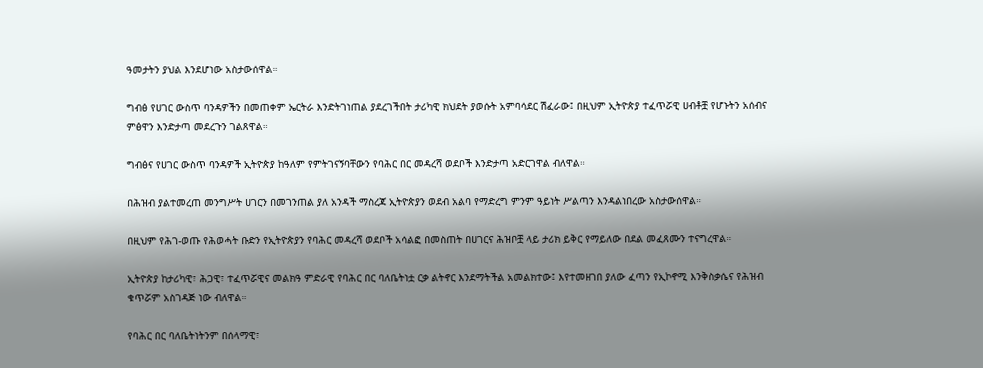ዓመታትን ያህል እንደሆነው አስታውሰዋል።

ግብፅ የሀገር ውስጥ ባንዳዎችን በመጠቀም ኤርትራ እንድትገነጠል ያደረገችበት ታሪካዊ ክህደት ያወሱት አምባሳደር ሽፈራው፤ በዚህም ኢትዮጵያ ተፈጥሯዊ ሀብቶቿ የሆኑትን አሰብና ምፅዋን እንድታጣ መደረጉን ገልጸዋል።

ግብፅና የሀገር ውስጥ ባንዳዎች ኢትዮጵያ ከዓለም የምትገናኝባቸውን የባሕር በር መዳረሻ ወደቦች እንድታጣ አድርገዋል ብለዋል።

በሕዝብ ያልተመረጠ መንግሥት ሀገርን በመገንጠል ያለ አንዳች ማስረጃ ኢትዮጵያን ወደብ አልባ የማድረግ ምንም ዓይነት ሥልጣን እንዳልነበረው አስታውሰዋል።

በዚህም የሕገ-ወጡ የሕወሓት ቡድን የኢትዮጵያን የባሕር መዳረሻ ወደቦች አሳልፎ በመስጠት በሀገርና ሕዝቦቿ ላይ ታሪክ ይቅር የማይለው በደል መፈጸሙን ተናግረዋል።

ኢትዮጵያ ከታሪካዊ፣ ሕጋዊ፣ ተፈጥሯዊና መልክዓ ምድራዊ የባሕር በር ባለቤትነቷ ርቃ ልትኖር እንደማትችል አመልክተው፤ እየተመዘገበ ያለው ፈጣን የኢኮኖሚ እንቅስቃሴና የሕዝብ ቁጥሯም አስገዳጅ ነው ብለዋል።

የባሕር በር ባለቤትነትንም በሰላማዊ፣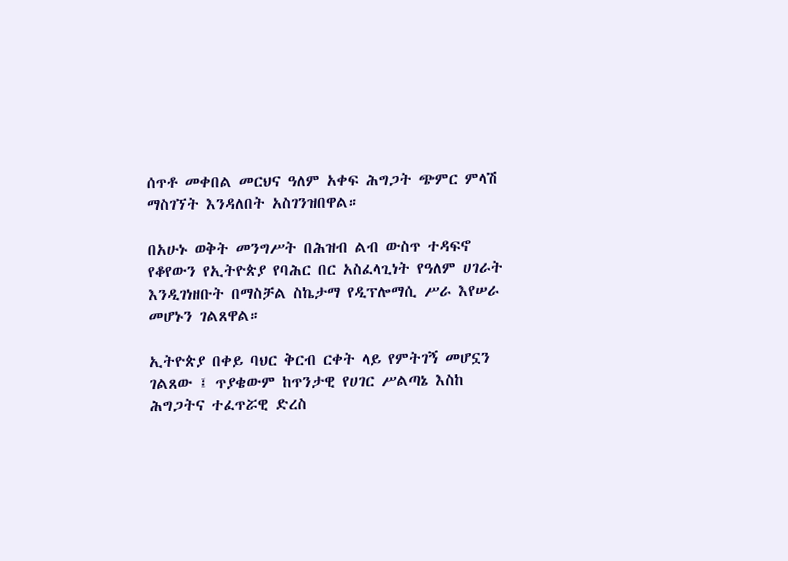ሰጥቶ መቀበል መርህና ዓለም አቀፍ ሕግጋት ጭምር ምላሽ ማስገኘት እንዳለበት አስገንዝበዋል።

በአሁኑ ወቅት መንግሥት በሕዝብ ልብ ውስጥ ተዳፍኖ የቆየውን የኢትዮጵያ የባሕር በር አስፈላጊነት የዓለም ሀገራት እንዲገነዘቡት በማስቻል ስኬታማ የዲፕሎማሲ ሥራ እየሠራ መሆኑን ገልጸዋል።

ኢትዮጵያ በቀይ ባህር ቅርብ ርቀት ላይ የምትገኝ መሆኗን ገልጸው ፤ ጥያቄውም ከጥንታዊ የሀገር ሥልጣኔ እስከ ሕግጋትና ተፈጥሯዊ ድረስ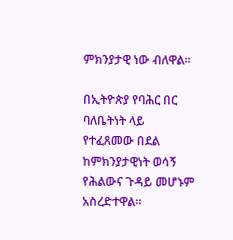ምክንያታዊ ነው ብለዋል።

በኢትዮጵያ የባሕር በር ባለቤትነት ላይ የተፈጸመው በደል ከምክንያታዊነት ወሳኝ የሕልውና ጉዳይ መሆኑም አስረድተዋል።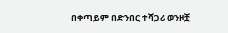በቀጣይም በድንበር ተሻጋሪ ወንዞቿ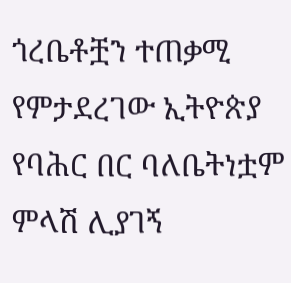ጎረቤቶቿን ተጠቃሚ የምታደረገው ኢትዮጵያ የባሕር በር ባለቤትነቷም ምላሽ ሊያገኝ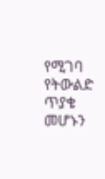የሚገባ የትውልድ ጥያቄ መሆኑን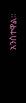አንስተዋል።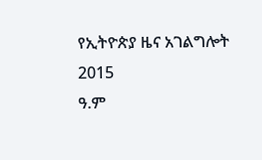የኢትዮጵያ ዜና አገልግሎት
2015
ዓ.ም